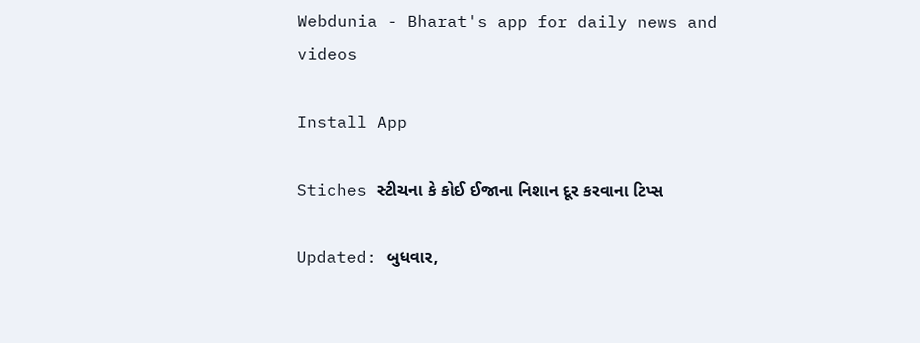Webdunia - Bharat's app for daily news and videos

Install App

Stiches સ્ટીચના કે કોઈ ઈજાના નિશાન દૂર કરવાના ટિપ્સ

Updated: બુધવાર,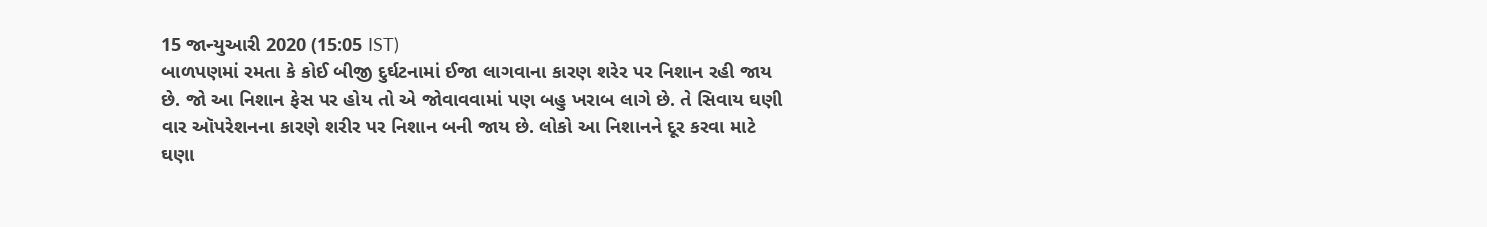15 જાન્યુઆરી 2020 (15:05 IST)
બાળપણમાં રમતા કે કોઈ બીજી દુર્ઘટનામાં ઈજા લાગવાના કારણ શરેર પર નિશાન રહી જાય છે. જો આ નિશાન ફેસ પર હોય તો એ જોવાવવામાં પણ બહુ ખરાબ લાગે છે. તે સિવાય ઘણી વાર ઑપરેશનના કારણે શરીર પર નિશાન બની જાય છે. લોકો આ નિશાનને દૂર કરવા માટે ઘણા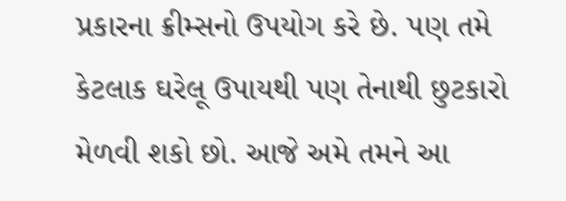પ્રકારના ક્રીમ્સનો ઉપયોગ કરે છે. પણ તમે કેટલાક ઘરેલૂ ઉપાયથી પણ તેનાથી છુટકારો મેળવી શકો છો. આજે અમે તમને આ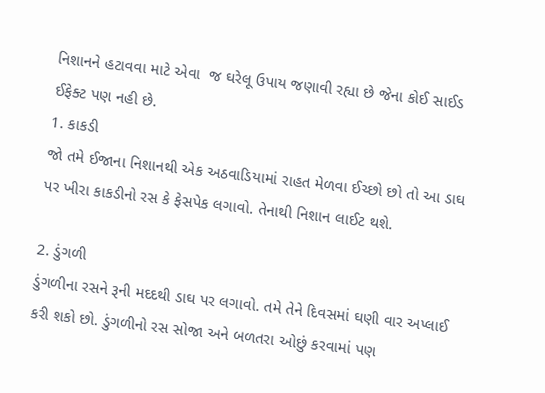નિશાનને હટાવવા માટે એવા  જ ઘરેલૂ ઉપાય જણાવી રહ્યા છે જેના કોઈ સાઈડ ઈફેક્ટ પણ નહી છે.
1. કાકડી
જો તમે ઈજાના નિશાનથી એક અઠવાડિયામાં રાહત મેળવા ઈચ્છો છો તો આ ડાઘ પર ખીરા કાકડીનો રસ કે ફેસપેક લગાવો. તેનાથી નિશાન લાઈટ થશે.

2. ડુંગળી
ડુંગળીના રસને રૂની મદદથી ડાઘ પર લગાવો. તમે તેને દિવસમાં ઘણી વાર અપ્લાઈ કરી શકો છો. ડુંગળીનો રસ સોજા અને બળતરા ઓછું કરવામાં પણ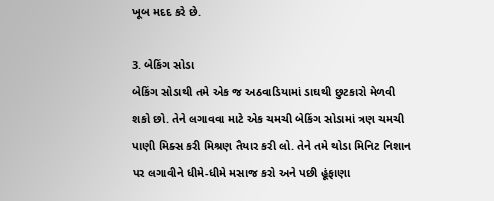ખૂબ મદદ કરે છે.

3. બેકિંગ સોડા
બેકિંગ સોડાથી તમે એક જ અઠવાડિયામાં ડાઘથી છુટકારો મેળવી શકો છો. તેને લગાવવા માટે એક ચમચી બેકિંગ સોડામાં ત્રણ ચમચી પાણી મિક્સ કરી મિશ્રણ તૈયાર કરી લો. તેને તમે થોડા મિનિટ નિશાન પર લગાવીને ધીમે-ધીમે મસાજ કરો અને પછી હૂંફાણા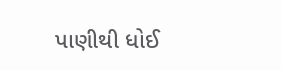પાણીથી ધોઈ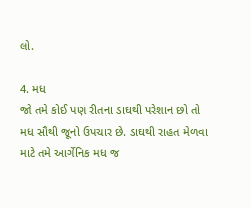લો.

4. મધ
જો તમે કોઈ પણ રીતના ડાઘથી પરેશાન છો તો મધ સૌથી જૂનો ઉપચાર છે. ડાઘથી રાહત મેળવા માટે તમે આર્ગેનિક મધ જ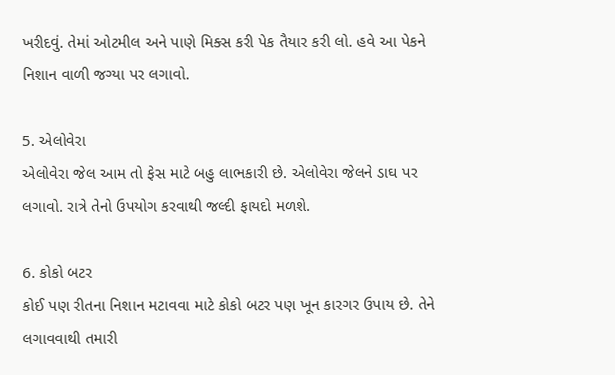ખરીદવું. તેમાં ઓટમીલ અને પાણે મિક્સ કરી પેક તૈયાર કરી લો. હવે આ પેકને નિશાન વાળી જગ્યા પર લગાવો.

5. એલોવેરા
એલોવેરા જેલ આમ તો ફેસ માટે બહુ લાભકારી છે. એલોવેરા જેલને ડાઘ પર લગાવો. રાત્રે તેનો ઉપયોગ કરવાથી જલ્દી ફાયદો મળશે.

6. કોકો બટર
કોઈ પણ રીતના નિશાન મટાવવા માટે કોકો બટર પણ ખૂન કારગર ઉપાય છે. તેને લગાવવાથી તમારી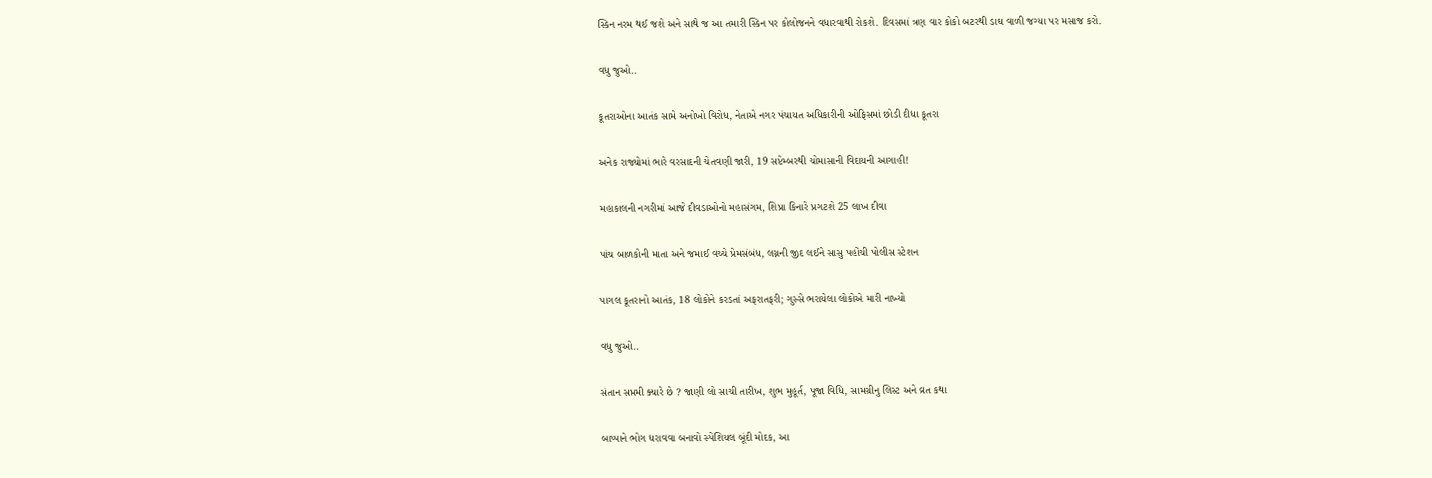સ્કિન નરમ થઈ જશે અને સાથે જ આ તમારી સ્કિન પર કોલોજનને વધારવાથી રોકશે. દિવસમાં ત્રણ વાર કોકો બટરથી ડાઘ વાળી જગ્યા પર મસાજ કરો.

વધુ જુઓ..

કૂતરાઓના આતંક સામે અનોખો વિરોધ, નેતાએ નગર પંચાયત અધિકારીની ઓફિસમાં છોડી દીધા કૂતરા

અનેક રાજ્યોમાં ભારે વરસાદની ચેતવણી જારી, 19 સપ્ટેમ્બરથી ચોમાસાની વિદાયની આગાહી!

મહાકાલની નગરીમાં આજે દીવડાઓનો મહાસંગમ, શિપ્રા કિનારે પ્રગટશે 25 લાખ દીવા

પાંચ બાળકોની માતા અને જમાઈ વચ્ચે પ્રેમસંબંધ, લગ્નની જીદ લઈને સાસુ પહોંચી પોલીસ સ્ટેશન

પાગલ કૂતરાનો આતંક, 18 લોકોને કરડતાં અફરાતફરી; ગુસ્સે ભરાયેલા લોકોએ મારી નાખ્યો

વધુ જુઓ..

સંતાન સપ્તમી ક્યારે છે ? જાણી લો સાચી તારીખ, શુભ મુહૂર્ત, પૂજા વિધિ, સામગ્રીનુ લિસ્ટ અને વ્રત કથા

બાપ્પાને ભોગ ધરાવવા બનાવો સ્પેશિયલ બૂંદી મોદક, આ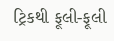ટ્રિકથી ફૂલી-ફૂલી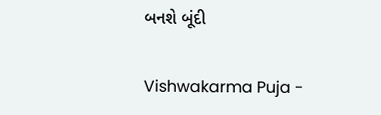બનશે બૂંદી

Vishwakarma Puja -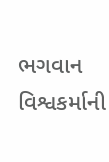ભગવાન વિશ્વકર્માની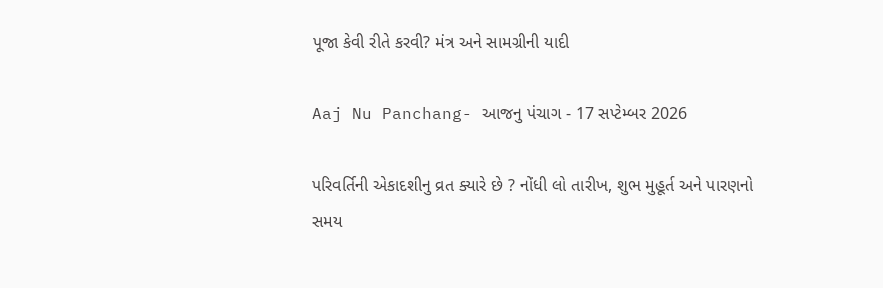પૂજા કેવી રીતે કરવી? મંત્ર અને સામગ્રીની યાદી

Aaj Nu Panchang- આજનુ પંચાગ - 17 સપ્ટેમ્બર 2026

પરિવર્તિની એકાદશીનુ વ્રત ક્યારે છે ? નોંધી લો તારીખ, શુભ મુહૂર્ત અને પારણનો સમય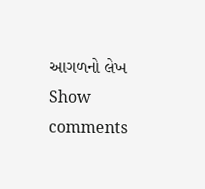આગળનો લેખ
Show comments